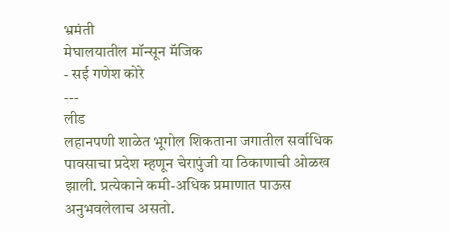भ्रमंती
मेघालयातील मॉन्सून मॅजिक
- सई गणेश कोरे
---
लीड
लहानपणी शाळेत भूगोल शिकताना जगातील सर्वाधिक पावसाचा प्रदेश म्हणून चेरापुंजी या ठिकाणाची ओळख झाली. प्रत्येकाने कमी-अधिक प्रमाणात पाऊस अनुभवलेलाच असतो.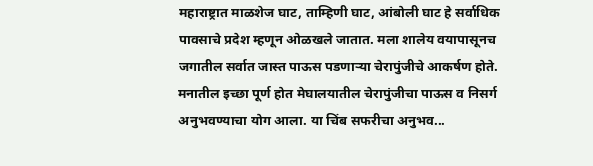महाराष्ट्रात माळशेज घाट, ताम्हिणी घाट, आंबोली घाट हे सर्वाधिक पावसाचे प्रदेश म्हणून ओळखले जातात. मला शालेय वयापासूनच जगातील सर्वात जास्त पाऊस पडणाऱ्या चेरापुंजीचे आकर्षण होते. मनातील इच्छा पूर्ण होत मेघालयातील चेरापुंजीचा पाऊस व निसर्ग अनुभवण्याचा योग आला. या चिंब सफरीचा अनुभव...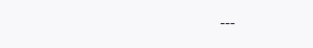---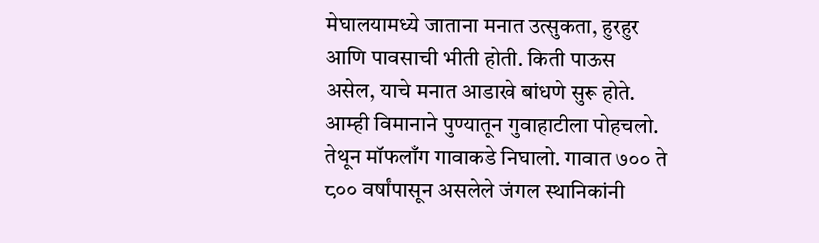मेघालयामध्ये जाताना मनात उत्सुकता, हुरहुर आणि पावसाची भीती होती. किती पाऊस असेल, याचे मनात आडाखे बांधणे सुरू होते. आम्ही विमानाने पुण्यातून गुवाहाटीला पोहचलो. तेथून मॉफलाँग गावाकडे निघालो. गावात ७०० ते ८०० वर्षांपासून असलेले जंगल स्थानिकांनी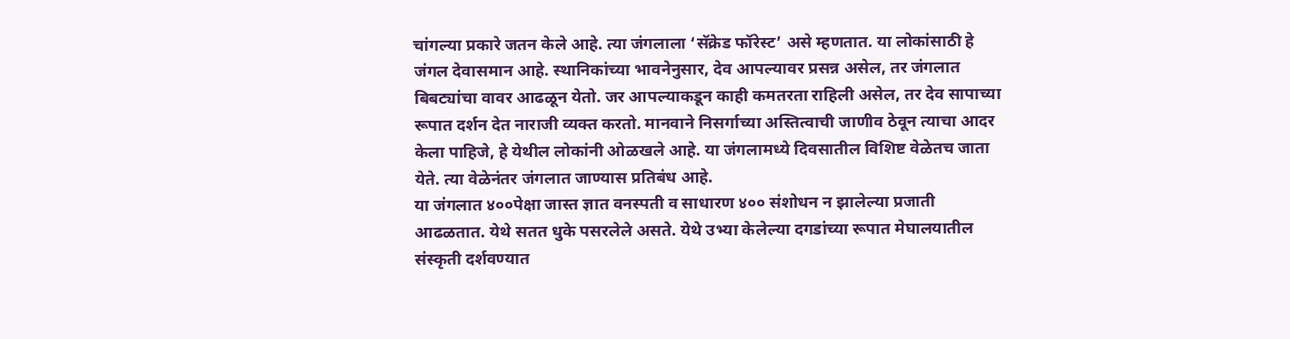चांगल्या प्रकारे जतन केले आहे. त्या जंगलाला ‘सॅक्रेड फॉरेस्ट’ असे म्हणतात. या लोकांसाठी हे जंगल देवासमान आहे. स्थानिकांच्या भावनेनुसार, देव आपल्यावर प्रसन्न असेल, तर जंगलात बिबट्यांचा वावर आढळून येतो. जर आपल्याकडून काही कमतरता राहिली असेल, तर देव सापाच्या रूपात दर्शन देत नाराजी व्यक्त करतो. मानवाने निसर्गाच्या अस्तित्वाची जाणीव ठेवून त्याचा आदर केला पाहिजे, हे येथील लोकांनी ओळखले आहे. या जंगलामध्ये दिवसातील विशिष्ट वेळेतच जाता येते. त्या वेळेनंतर जंगलात जाण्यास प्रतिबंध आहे.
या जंगलात ४००पेक्षा जास्त ज्ञात वनस्पती व साधारण ४०० संशोधन न झालेल्या प्रजाती आढळतात. येथे सतत धुके पसरलेले असते. येथे उभ्या केलेल्या दगडांच्या रूपात मेघालयातील संस्कृती दर्शवण्यात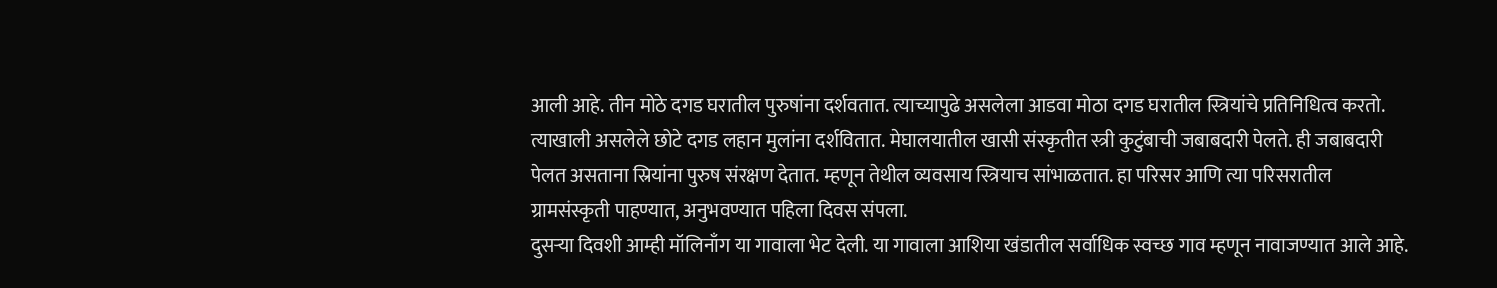आली आहे. तीन मोठे दगड घरातील पुरुषांना दर्शवतात. त्याच्यापुढे असलेला आडवा मोठा दगड घरातील स्त्रियांचे प्रतिनिधित्व करतो. त्याखाली असलेले छोटे दगड लहान मुलांना दर्शवितात. मेघालयातील खासी संस्कृतीत स्त्री कुटुंबाची जबाबदारी पेलते. ही जबाबदारी पेलत असताना स्रियांना पुरुष संरक्षण देतात. म्हणून तेथील व्यवसाय स्त्रियाच सांभाळतात. हा परिसर आणि त्या परिसरातील ग्रामसंस्कृती पाहण्यात, अनुभवण्यात पहिला दिवस संपला.
दुसऱ्या दिवशी आम्ही मॉलिनाँग या गावाला भेट देली. या गावाला आशिया खंडातील सर्वाधिक स्वच्छ गाव म्हणून नावाजण्यात आले आहे.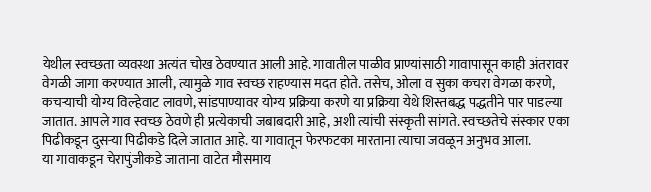येथील स्वच्छता व्यवस्था अत्यंत चोख ठेवण्यात आली आहे. गावातील पाळीव प्राण्यांसाठी गावापासून काही अंतरावर वेगळी जागा करण्यात आली, त्यामुळे गाव स्वच्छ राहण्यास मदत होते. तसेच, ओला व सुका कचरा वेगळा करणे, कचऱ्याची योग्य विल्हेवाट लावणे, सांडपाण्यावर योग्य प्रक्रिया करणे या प्रक्रिया येथे शिस्तबद्ध पद्धतीने पार पाडल्या जातात. आपले गाव स्वच्छ ठेवणे ही प्रत्येकाची जबाबदारी आहे, अशी त्यांची संस्कृती सांगते. स्वच्छतेचे संस्कार एका पिढीकडून दुसऱ्या पिढीकडे दिले जातात आहे. या गावातून फेरफटका मारताना त्याचा जवळून अनुभव आला.
या गावाकडून चेरापुंजीकडे जाताना वाटेत मौसमाय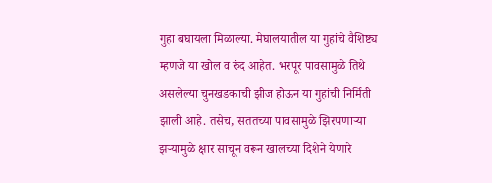गुहा बघायला मिळाल्या. मेघालयातील या गुहांचे वैशिष्ट्य म्हणजे या खोल व रुंद आहेत. भरपूर पावसामुळे तिथे असलेल्या चुनखडकाची झीज होऊन या गुहांची निर्मिती झाली आहे. तसेच, सततच्या पावसामुळे झिरपणाऱ्या झऱ्यामुळे क्षार साचून वरून खालच्या दिशेने येणारे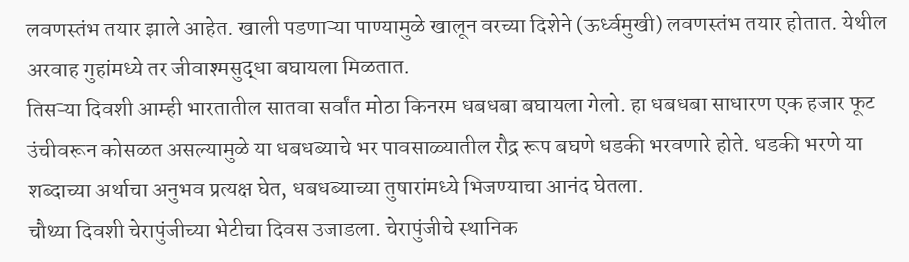लवणस्तंभ तयार झाले आहेत. खाली पडणाऱ्या पाण्यामुळे खालून वरच्या दिशेने (ऊर्ध्वमुखी) लवणस्तंभ तयार होतात. येथील अरवाह गुहांमध्ये तर जीवाश्मसुद्धा बघायला मिळतात.
तिसऱ्या दिवशी आम्ही भारतातील सातवा सर्वांत मोठा किनरम धबधबा बघायला गेलो. हा धबधबा साधारण एक हजार फूट उंचीवरून कोसळत असल्यामुळे या धबधब्याचे भर पावसाळ्यातील रौद्र रूप बघणे धडकी भरवणारे होते. धडकी भरणे या शब्दाच्या अर्थाचा अनुभव प्रत्यक्ष घेत, धबधब्याच्या तुषारांमध्ये भिजण्याचा आनंद घेतला.
चौथ्या दिवशी चेरापुंजीच्या भेटीचा दिवस उजाडला. चेरापुंजीचे स्थानिक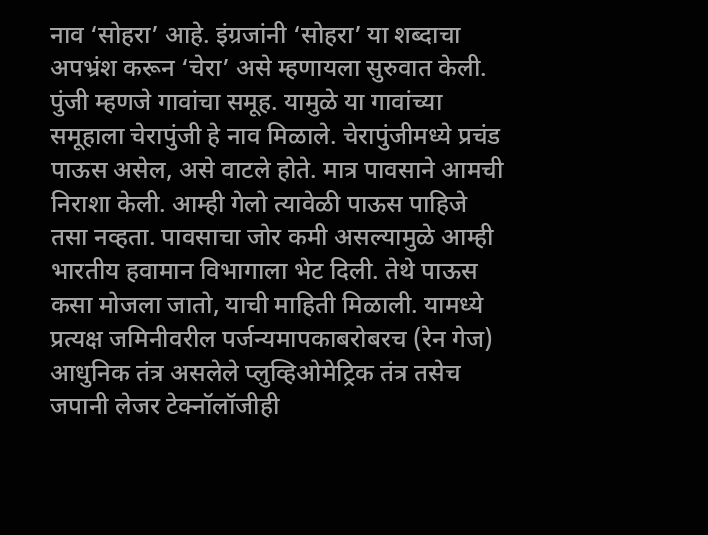नाव ‘सोहरा’ आहे. इंग्रजांनी ‘सोहरा’ या शब्दाचा अपभ्रंश करून ‘चेरा’ असे म्हणायला सुरुवात केली. पुंजी म्हणजे गावांचा समूह. यामुळे या गावांच्या समूहाला चेरापुंजी हे नाव मिळाले. चेरापुंजीमध्ये प्रचंड पाऊस असेल, असे वाटले होते. मात्र पावसाने आमची निराशा केली. आम्ही गेलो त्यावेळी पाऊस पाहिजे तसा नव्हता. पावसाचा जोर कमी असल्यामुळे आम्ही भारतीय हवामान विभागाला भेट दिली. तेथे पाऊस कसा मोजला जातो, याची माहिती मिळाली. यामध्ये प्रत्यक्ष जमिनीवरील पर्जन्यमापकाबरोबरच (रेन गेज) आधुनिक तंत्र असलेले प्लुव्हिओमेट्रिक तंत्र तसेच जपानी लेजर टेक्नॉलॉजीही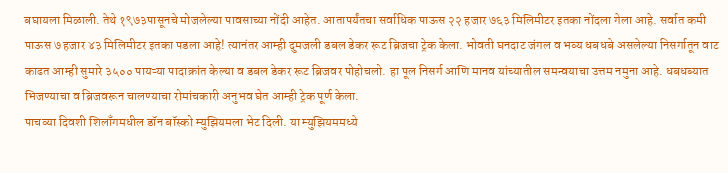बघायला मिळाली. तेथे १९७३पासूनचे मोजलेल्या पावसाच्या नोंदी आहेत. आतापर्यंतचा सर्वाधिक पाऊस २२ हजार ७६३ मिलिमीटर इतका नोंदला गेला आहे. सर्वात कमी पाऊस ७ हजार ४३ मिलिमीटर इतका पडला आहे! त्यानंतर आम्ही दुमजली डबल डेकर रूट ब्रिजचा ट्रेक केला. भोवती घनदाट जंगल व भव्य धबधबे असलेल्या निसर्गातून वाट काढत आम्ही सुमारे ३५०० पायऱ्या पादाक्रांत केल्या व डबल डेकर रूट ब्रिजवर पोहोचलो. हा पूल निसर्ग आणि मानव यांच्यातील समन्वयाचा उत्तम नमुना आहे. धबधब्यात भिजण्याचा व ब्रिजवरून चालण्याचा रोमांचकारी अनुभव घेत आम्ही ट्रेक पूर्ण केला.
पाचव्या दिवशी शिलाँगमधील डॉन बॉस्को म्युझियमला भेट दिली. या म्युझियममध्ये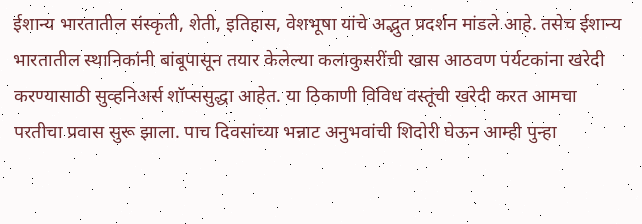ईशान्य भारतातील संस्कृती, शेती, इतिहास, वेशभूषा यांचे अद्भुत प्रदर्शन मांडले आहे. तसेच ईशान्य भारतातील स्थानिकांनी बांबूपासून तयार केलेल्या कलाकुसरींची खास आठवण पर्यटकांना खरेदी करण्यासाठी सुव्हनिअर्स शॉप्ससुद्धा आहेत. या ठिकाणी विविध वस्तूंची खरेदी करत आमचा परतीचा प्रवास सुरू झाला. पाच दिवसांच्या भन्नाट अनुभवांची शिदोरी घेऊन आम्ही पुन्हा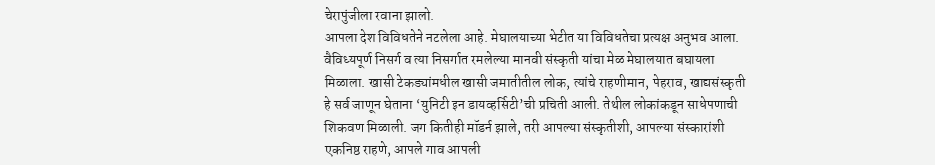चेरापुंजीला रवाना झालो.
आपला देश विविधतेने नटलेला आहे. मेघालयाच्या भेटीत या विविधतेचा प्रत्यक्ष अनुभव आला. वैविध्यपूर्ण निसर्ग व त्या निसर्गात रमलेल्या मानवी संस्कृती यांचा मेळ मेघालयात बघायला मिळाला. खासी टेकड्यांमधील खासी जमातीतील लोक, त्यांचे राहणीमान, पेहराव, खाद्यसंस्कृती हे सर्व जाणून घेताना ‘युनिटी इन डायव्हर्सिटी’ची प्रचिती आली. तेथील लोकांकडून साधेपणाची शिकवण मिळाली. जग कितीही मॉडर्न झाले, तरी आपल्या संस्कृतीशी, आपल्या संस्कारांशी एकनिष्ठ राहणे, आपले गाव आपली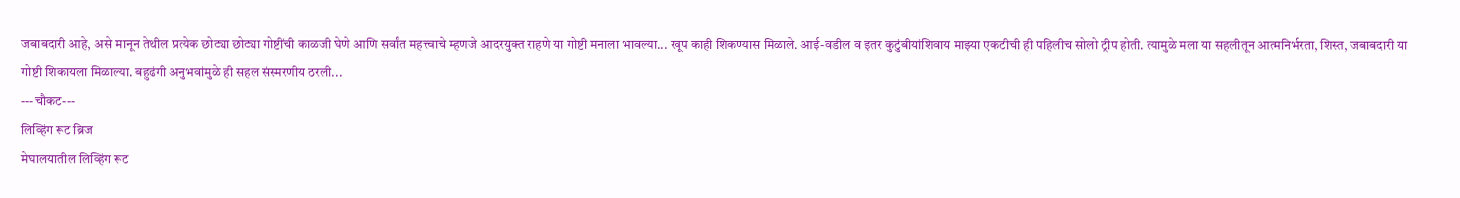जबाबदारी आहे, असे मानून तेथील प्रत्येक छोट्या छोट्या गोष्टींची काळजी घेणे आणि सर्वांत महत्त्वाचे म्हणजे आदरयुक्त राहणे या गोष्टी मनाला भावल्या... खूप काही शिकण्यास मिळाले. आई-वडील व इतर कुटुंबीयांशिवाय माझ्या एकटीची ही पहिलीच सोलो ट्रीप होती. त्यामुळे मला या सहलीतून आत्मनिर्भरता, शिस्त, जबाबदारी या गोष्टी शिकायला मिळाल्या. बहुढंगी अनुभवांमुळे ही सहल संस्मरणीय ठरली...
---चौकट---
लिव्हिंग रूट ब्रिज
मेघालयातील लिव्हिंग रूट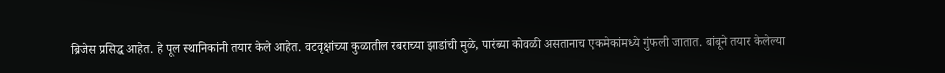ब्रिजेस प्रसिद्ध आहेत. हे पूल स्थानिकांनी तयार केले आहेत. वटवृक्षांच्या कुळातील रबराच्या झाडांची मुळे, पारंब्या कोवळी असतानाच एकमेकांमध्ये गुंफली जातात. बांबूने तयार केलेल्या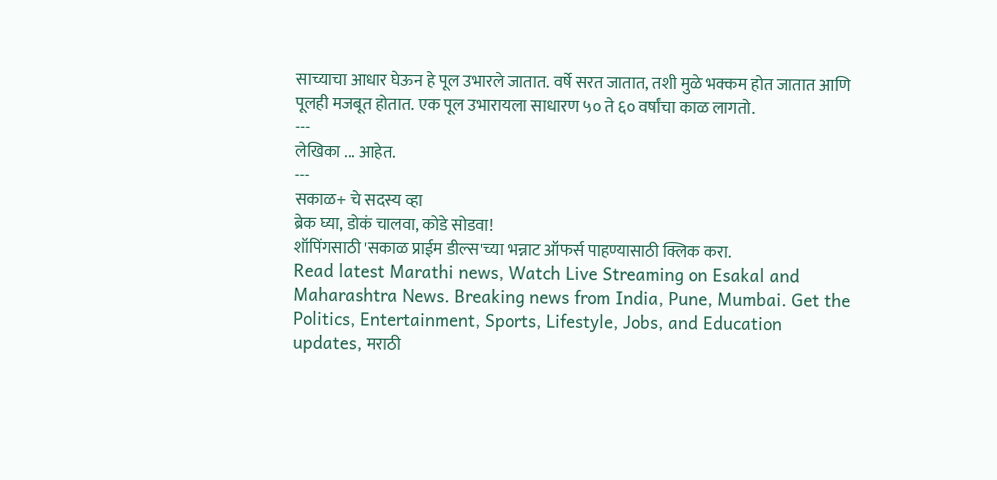साच्याचा आधार घेऊन हे पूल उभारले जातात. वर्षे सरत जातात, तशी मुळे भक्कम होत जातात आणि पूलही मजबूत होतात. एक पूल उभारायला साधारण ५० ते ६० वर्षांचा काळ लागतो.
---
लेखिका ... आहेत.
---
सकाळ+ चे सदस्य व्हा
ब्रेक घ्या, डोकं चालवा, कोडे सोडवा!
शॉपिंगसाठी 'सकाळ प्राईम डील्स'च्या भन्नाट ऑफर्स पाहण्यासाठी क्लिक करा.
Read latest Marathi news, Watch Live Streaming on Esakal and Maharashtra News. Breaking news from India, Pune, Mumbai. Get the Politics, Entertainment, Sports, Lifestyle, Jobs, and Education updates, मराठी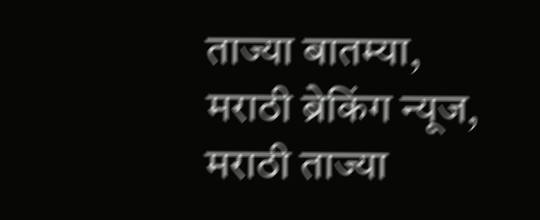ताज्या बातम्या, मराठी ब्रेकिंग न्यूज, मराठी ताज्या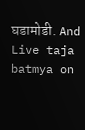घडामोडी. And Live taja batmya on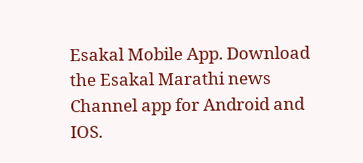Esakal Mobile App. Download the Esakal Marathi news Channel app for Android and IOS.